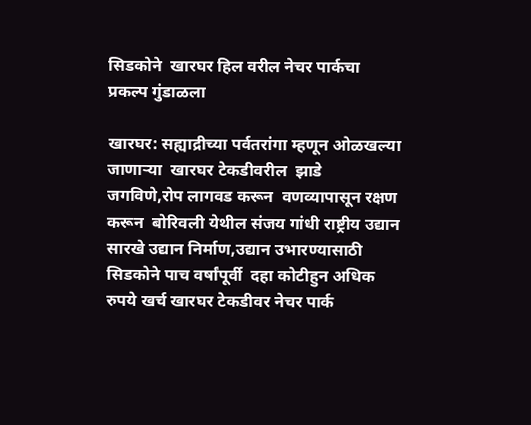सिडकोने  खारघर हिल वरील नेचर पार्कचा प्रकल्प गुंडाळला

खारघर: सह्याद्रीच्या पर्वतरांगा म्हणून ओळखल्या जाणाऱ्या  खारघर टेकडीवरील  झाडे जगविणे,रोप लागवड करून  वणव्यापासून रक्षण करून  बोरिवली येथील संजय गांधी राष्ट्रीय उद्यान सारखे उद्यान निर्माण,उद्यान उभारण्यासाठी सिडकोने पाच वर्षांपूर्वी  दहा कोटीहुन अधिक  रुपये खर्च खारघर टेकडीवर नेचर पार्क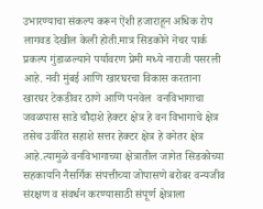उभारण्याचा संकल्प करून ऐंशी हजाराहून अधिक रोप लागवड देखील केली होती.मात्र सिडकोने नेचर पार्क प्रकल्प गुंडाळल्याने पर्यावरण प्रेमी मध्ये नाराजी पसरली आहे. नवी मुंबई आणि खारघरचा विकास करताना खारघर टेकडीवर ठाणे आणि पनवेल  वनविभागाचा  जवळपास साडे चौदाशे हेक्टर क्षेत्र हे वन विभागाचे क्षेत्र तसेच उर्वरित सहाशे सत्तर हेक्टर क्षेत्र हे वनेतर क्षेत्र आहे.त्यामुळे वनविभागाच्या क्षेत्रातील जागेत सिडकोच्या सहकार्याने नैसर्गिक संपत्तीच्या जोपासणे बरोबर वन्यजीव संरक्षण व संवर्धन करण्यासाठी संपूर्ण क्षेत्राला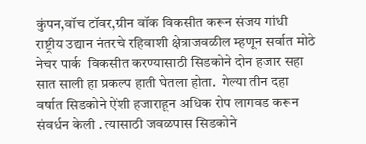कुंपन,वॉच टॉवर,ग्रीन वॉक विकसीत करून संजय गांधी राष्ट्रीय उद्यान नंतरचे रहिवाशी क्षेत्राजवळील म्हणून सर्वात मोठे नेचर पार्क  विकसीत करण्यासाठी सिडकोने दोन हजार सहा सात साली हा प्रकल्प हाती घेतला होता.  गेल्या तीन दहा  वर्षात सिडकोने ऐंशी हजाराहून अधिक रोप लागवड करून संवर्धन केली . त्यासाठी जवळपास सिडकोने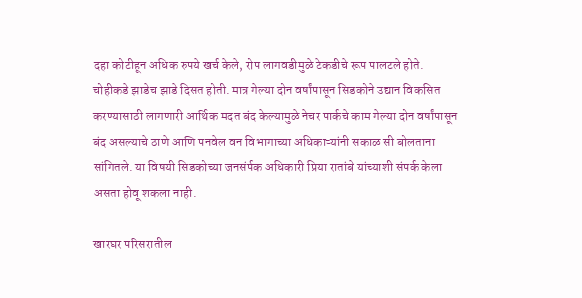दहा कोटीहून अधिक रुपये खर्च केले, रोप लागवडीमुळे टेकडीचे रूप पालटले होते. चोहीकडे झाडेच झाडे दिसत होती. मात्र गेल्या दोन वर्षांपासून सिडकोने उद्यान विकसित करण्यासाठी लागणारी आर्थिक मदत बंद केल्यामुळे नेचर पार्कचे काम गेल्या दोन वर्षांपासून बंद असल्याचे ठाणे आणि पनवेल वन विभागाच्या अधिकाऱ्यांनी सकाळ सी बोलताना सांगितले. या विषयी सिडकोच्या जनसंर्पक अधिकारी प्रिया रातांबे यांच्याशी संपर्क केला असता होवू शकला नाही.

खारघर परिसरातील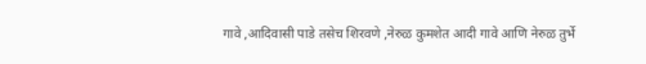गावे ,आदिवासी पाडे तसेच शिरवणे ,नेरुळ कुमशेत आदी गावे आणि नेरुळ तुर्भे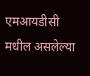एमआयडीसी मधील असलेल्या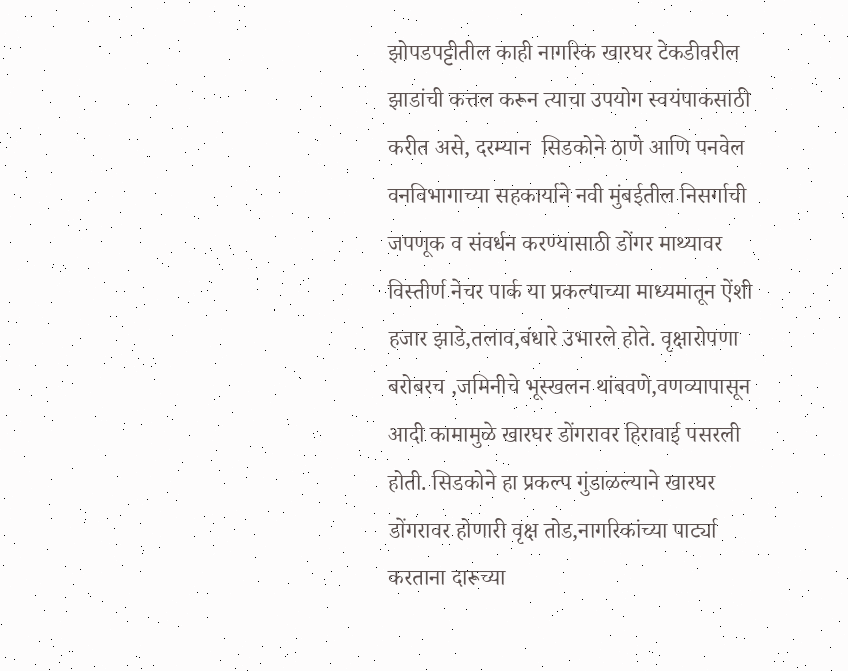झोपडपट्टीतील काही नागरिक खारघर टेकडीवरील झाडांची कत्तल करून त्याचा उपयोग स्वयंपाकसाठी करीत असे, दरम्यान  सिडकोने ठाणे आणि पनवेल  वनविभागाच्या सहकार्याने नवी मुंबईतील निसर्गाची जपणूक व संवर्धन करण्यासाठी डोंगर माथ्यावर विस्तीर्ण नेचर पार्क या प्रकल्पाच्या माध्यमातून ऐंशी हजार झाडे,तलाव,बंधारे उभारले होते. वृक्षारोपणा बरोबरच ,जमिनीचे भूस्खलन थांबवणे,वणव्यापासून आदी कामामुळे खारघर डोंगरावर हिरावाई पसरली होती. सिडकोने हा प्रकल्प गुंडाळल्याने खारघर डोंगरावर होणारी वृक्ष तोड,नागरिकांच्या पार्ट्या करताना दारूच्या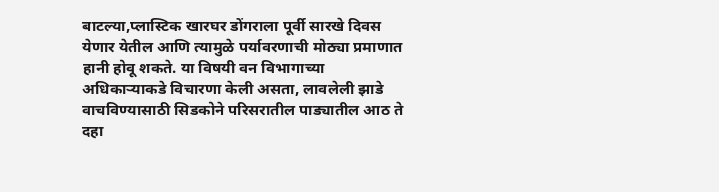बाटल्या,प्लास्टिक खारघर डोंगराला पूर्वी सारखे दिवस येणार येतील आणि त्यामुळे पर्यावरणाची मोठ्या प्रमाणात हानी होवू शकते. या विषयी वन विभागाच्या अधिकाऱ्याकडे विचारणा केली असता, लावलेली झाडे वाचविण्यासाठी सिडकोने परिसरातील पाड्यातील आठ ते दहा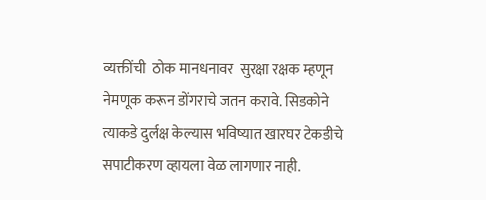व्यक्तींची  ठोक मानधनावर  सुरक्षा रक्षक म्हणून नेमणूक करून डोंगराचे जतन करावे. सिडकोने त्याकडे दुर्लक्ष केल्यास भविष्यात खारघर टेकडीचे सपाटीकरण व्हायला वेळ लागणार नाही.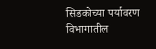सिडकोच्या पर्यावरण विभागातील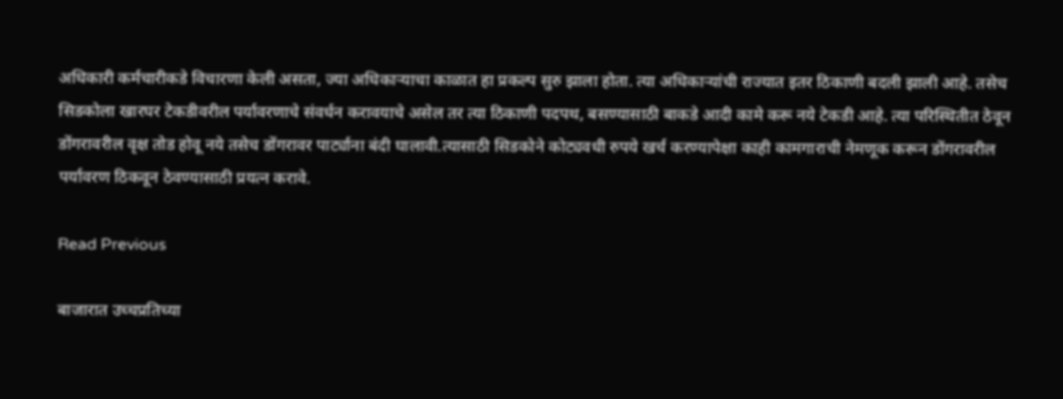अधिकारी कर्मचारीकडे विचारणा केली असता, ज्या अधिकाऱ्याचा काळात हा प्रकल्प सुरु झाला होता. त्या अधिकाऱ्यांची राज्यात इतर ठिकाणी बदली झाली आहे. तसेच सिडकोला खारघर टेकडीवरील पर्यावरणाचे संवर्धन करावयाचे असेल तर त्या ठिकाणी पदपथ, बसण्यासाठी बाकडे आदी कामे करू नये टेकडी आहे. त्या परिस्थितीत ठेवून डोंगरावरील वृक्ष तोड होवू नये तसेच डोंगरावर पार्ट्याना बंदी घालावी.त्यासाठी सिडकोने कोट्यवधी रुपये खर्च करण्यापेक्षा काही कामगाराची नेमणूक करून डोंगरावरील पर्यावरण ठिकवून ठेवण्यासाठी प्रयत्न करावे.

Read Previous

बाजारात उच्चप्रतिच्या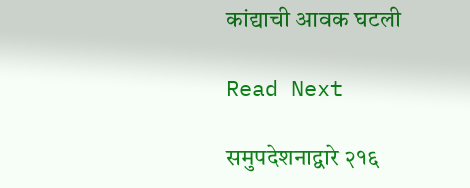कांद्याची आवक घटली

Read Next

समुपदेशनाद्वारे २१६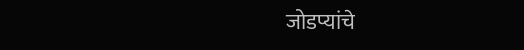जोडप्यांचे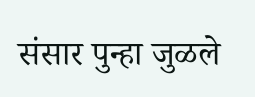संसार पुन्हा जुळले